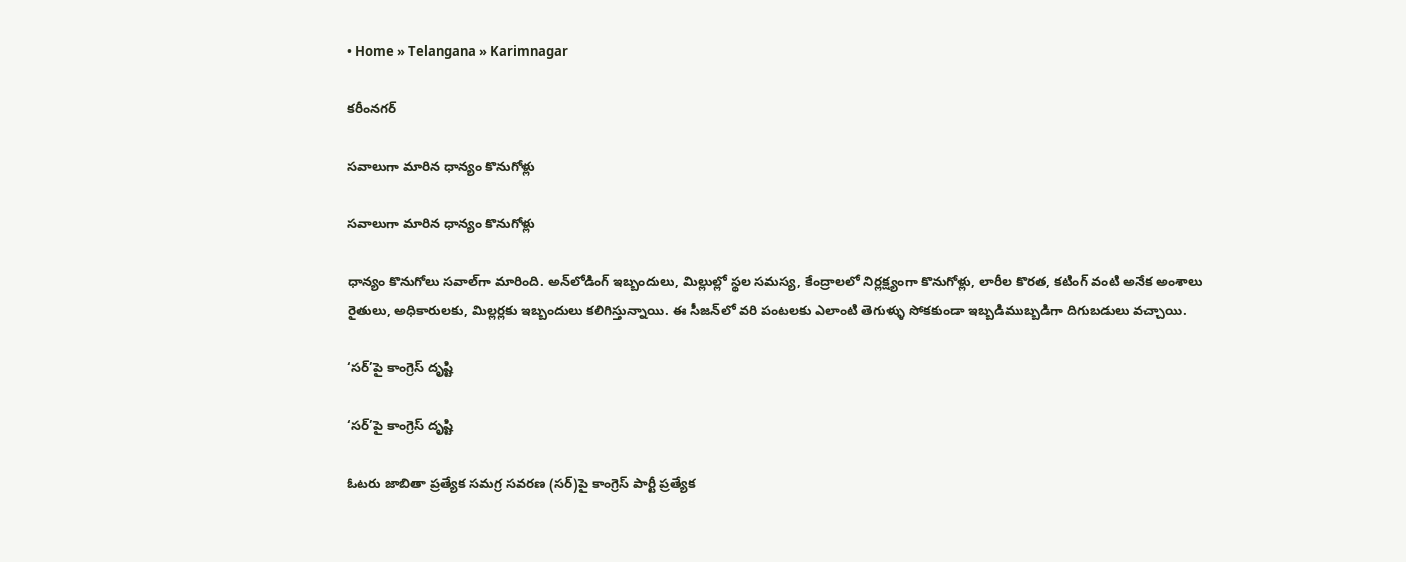• Home » Telangana » Karimnagar

కరీంనగర్

సవాలుగా మారిన ధాన్యం కొనుగోళ్లు

సవాలుగా మారిన ధాన్యం కొనుగోళ్లు

ధాన్యం కొనుగోలు సవాల్‌గా మారింది. అన్‌లోడింగ్‌ ఇబ్బందులు, మిల్లుల్లో స్థల సమస్య, కేంద్రాలలో నిర్లక్ష్యంగా కొనుగోళ్లు, లారీల కొరత, కటింగ్‌ వంటి అనేక అంశాలు రైతులు, అధికారులకు, మిల్లర్లకు ఇబ్బందులు కలిగిస్తున్నాయి. ఈ సీజన్‌లో వరి పంటలకు ఎలాంటి తెగుళ్ళు సోకకుండా ఇబ్బడిముబ్బడిగా దిగుబడులు వచ్చాయి.

‘సర్‌’పై కాంగ్రెస్‌ దృష్టి

‘సర్‌’పై కాంగ్రెస్‌ దృష్టి

ఓటరు జాబితా ప్రత్యేక సమగ్ర సవరణ (సర్‌)పై కాంగ్రెస్‌ పార్టీ ప్రత్యేక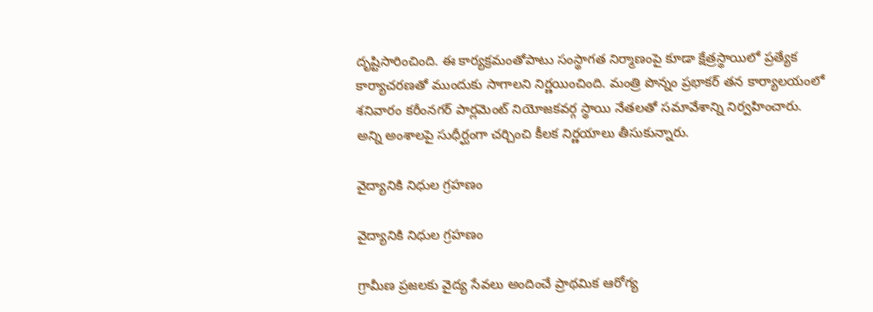దృష్టిసారించింది. ఈ కార్యక్రమంతోపాటు సంస్థాగత నిర్మాణంపై కూడా క్షేత్రస్థాయిలో ప్రత్యేక కార్యాచరణతో ముందుకు సాగాలని నిర్ణయించింది. మంత్రి పొన్నం ప్రభాకర్‌ తన కార్యాలయంలో శనివారం కరీంనగర్‌ పార్లమెంట్‌ నియోజకవర్గ స్థాయి నేతలతో సమావేశాన్ని నిర్వహించారు. అన్ని అంశాలపై సుధీర్ఘంగా చర్చించి కీలక నిర్ణయాలు తీసుకున్నారు.

వైద్యానికి నిధుల గ్రహణం

వైద్యానికి నిధుల గ్రహణం

గ్రామీణ ప్రజలకు వైద్య సేవలు అందించే ప్రాథమిక ఆరోగ్య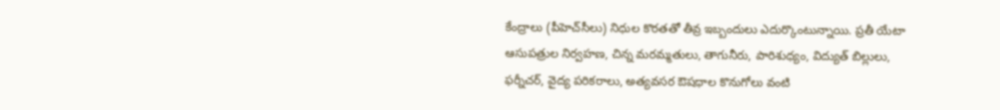కేంద్రాలు (పీహెచ్‌సీలు) నిధుల కొరతతో తీవ్ర ఇబ్బందులు ఎదుర్కొంటున్నాయి. ప్రతీ యేటా ఆసుపత్రుల నిర్వహణ, చిన్న మరమ్మతులు, తాగునీరు, పారిశుధ్యం, విద్యుత్‌ బిల్లులు, ఫర్నీచర్‌, వైద్య పరికరాలు, అత్యవసర ఔషధాల కొనుగోలు వంటి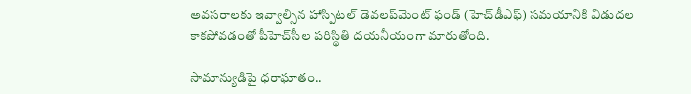అవసరాలకు ఇవ్వాల్సిన హాస్పిటల్‌ డెవలప్‌మెంట్‌ ఫండ్‌ (హెచ్‌డీఎఫ్‌) సమయానికి విడుదల కాకపోవడంతో పీహెచ్‌సీల పరిస్థితి దయనీయంగా మారుతోంది.

సామాన్యుడిపై ధరాఘాతం..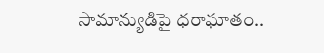సామాన్యుడిపై ధరాఘాతం..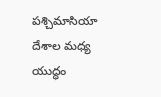పశ్చిమాసియా దేశాల మధ్య యుద్ధం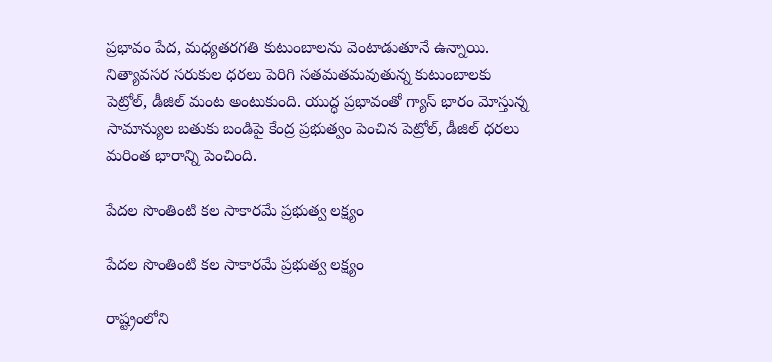ప్రభావం పేద, మధ్యతరగతి కుటుంబాలను వెంటాడుతూనే ఉన్నాయి. నిత్యావసర సరుకుల ధరలు పెరిగి సతమతమవుతున్న కుటుంబాలకు పెట్రోల్‌, డీజిల్‌ మంట అంటుకుంది. యుద్ధ ప్రభావంతో గ్యాస్‌ భారం మోస్తున్న సామాన్యుల బతుకు బండిపై కేంద్ర ప్రభుత్వం పెంచిన పెట్రోల్‌, డీజిల్‌ ధరలు మరింత భారాన్ని పెంచింది.

పేదల సొంతింటి కల సాకారమే ప్రభుత్వ లక్ష్యం

పేదల సొంతింటి కల సాకారమే ప్రభుత్వ లక్ష్యం

రాష్ట్రంలోని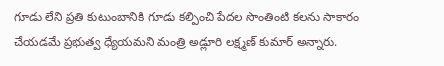గూడు లేని ప్రతి కుటుంబానికి గూడు కల్పించి పేదల సొంతింటి కలను సాకారం చేయడమే ప్రభుత్వ ధ్యేయమని మంత్రి అడ్లూరి లక్ష్మణ్‌ కుమార్‌ అన్నారు.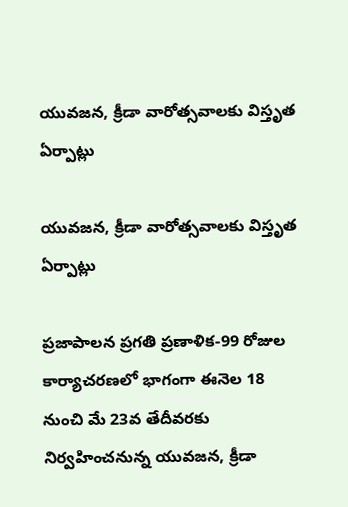యువజన, క్రీడా వారోత్సవాలకు విస్తృత ఏర్పాట్లు

యువజన, క్రీడా వారోత్సవాలకు విస్తృత ఏర్పాట్లు

ప్రజాపాలన ప్రగతి ప్రణాళిక-99 రోజుల కార్యాచరణలో భాగంగా ఈనెల 18 నుంచి మే 23వ తేదీవరకు నిర్వహించనున్న యువజన, క్రీడా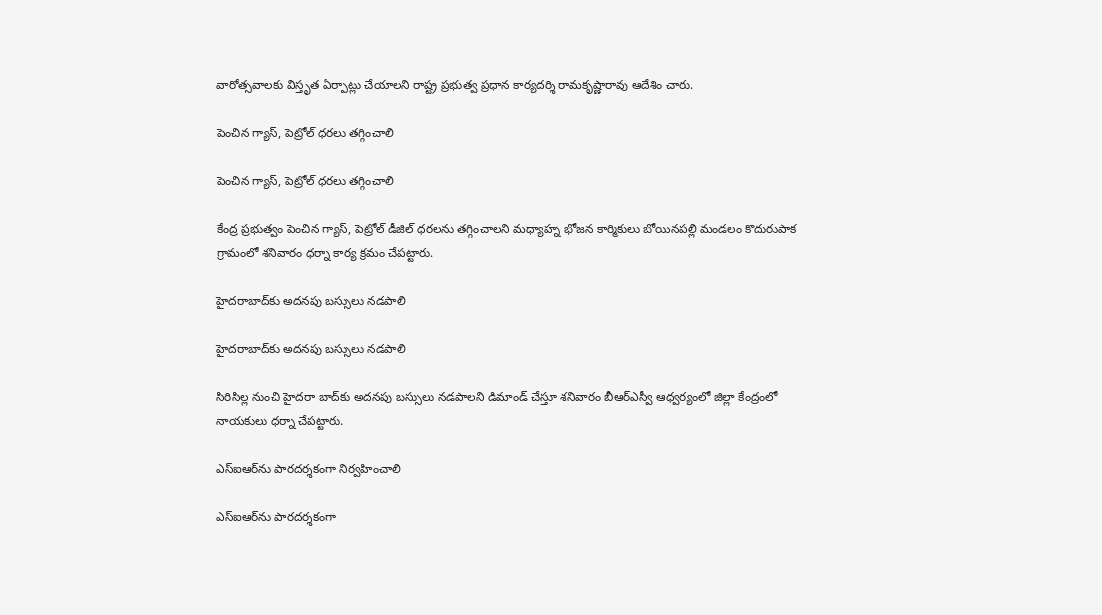వారోత్సవాలకు విస్తృత ఏర్పాట్లు చేయాలని రాష్ట్ర ప్రభుత్వ ప్రధాన కార్యదర్శి రామకృష్ణారావు ఆదేశిం చారు.

పెంచిన గ్యాస్‌, పెట్రోల్‌ ధరలు తగ్గించాలి

పెంచిన గ్యాస్‌, పెట్రోల్‌ ధరలు తగ్గించాలి

కేంద్ర ప్రభుత్వం పెంచిన గ్యాస్‌, పెట్రోల్‌ డీజిల్‌ ధరలను తగ్గించాలని మధ్యాహ్న భోజన కార్మికులు బోయినపల్లి మండలం కొదురుపాక గ్రామంలో శనివారం ధర్నా కార్య క్రమం చేపట్టారు.

హైదరాబాద్‌కు అదనపు బస్సులు నడపాలి

హైదరాబాద్‌కు అదనపు బస్సులు నడపాలి

సిరిసిల్ల నుంచి హైదరా బాద్‌కు అదనపు బస్సులు నడపాలని డిమాండ్‌ చేస్తూ శనివారం బీఆర్‌ఎస్వీ ఆధ్వర్యంలో జిల్లా కేంద్రంలో నాయకులు ధర్నా చేపట్టారు.

ఎస్‌ఐఆర్‌ను పారదర్శకంగా నిర్వహించాలి

ఎస్‌ఐఆర్‌ను పారదర్శకంగా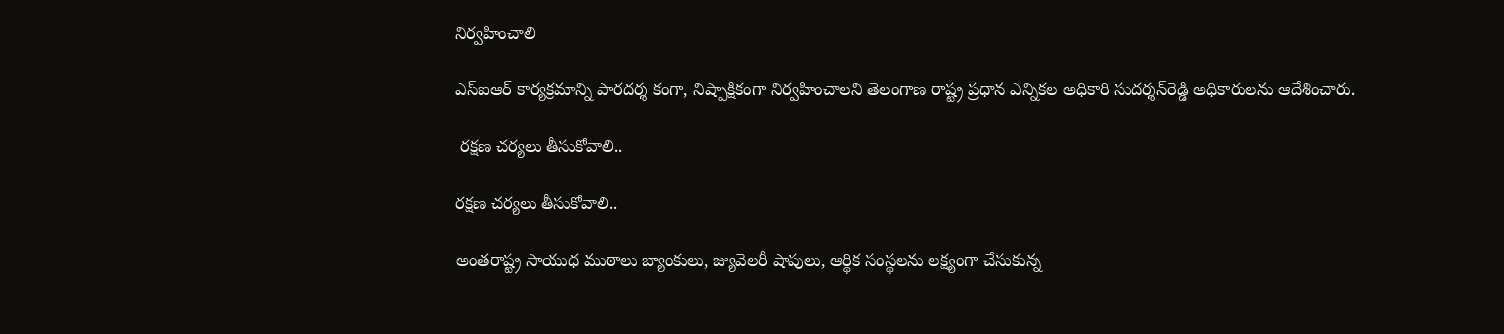నిర్వహించాలి

ఎస్‌ఐఆర్‌ కార్యక్రమాన్ని పారదర్శ కంగా, నిష్పాక్షికంగా నిర్వహించాలని తెలంగాణ రాష్ట్ర ప్రధాన ఎన్నికల అధికారి సుదర్శన్‌రెడ్డి అధికారులను ఆదేశించారు.

 రక్షణ చర్యలు తీసుకోవాలి..

రక్షణ చర్యలు తీసుకోవాలి..

అంతరాష్ట్ర సాయుధ ముఠాలు బ్యాంకులు, జ్యువెలరీ షాపులు, ఆర్థిక సంస్థలను లక్ష్యంగా చేసుకున్న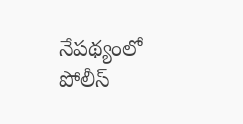నేపథ్యంలో పోలీస్‌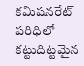కమిషనరేట్‌ పరిధిలో కట్టుదిట్టమైన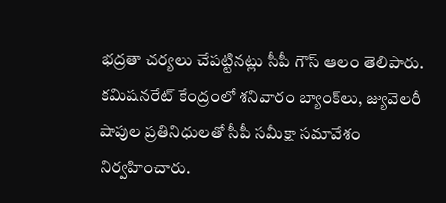భద్రతా చర్యలు చేపట్టినట్లు సీపీ గౌస్‌ ఆలం తెలిపారు. కమిషనరేట్‌ కేంద్రంలో శనివారం బ్యాంక్‌లు, జ్యువెలరీ షాపుల ప్రతినిధులతో సీపీ సమీక్షా సమావేశం నిర్వహించారు.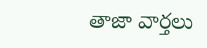తాజా వార్తలు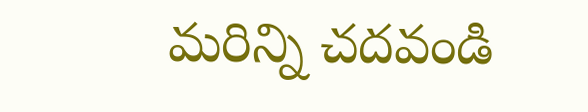మరిన్ని చదవండి